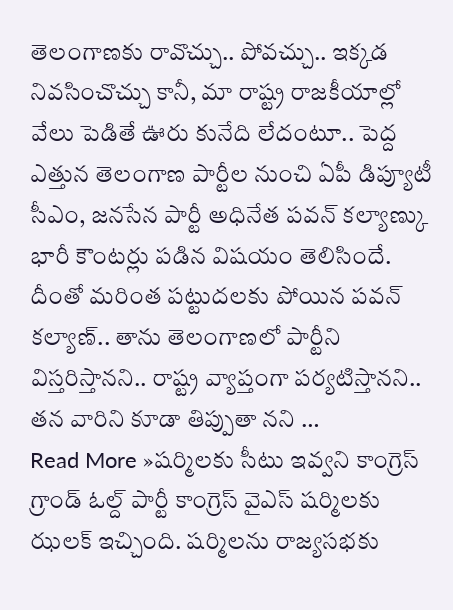తెలంగాణకు రావొచ్చు.. పోవచ్చు.. ఇక్కడ నివసించొచ్చు కానీ, మా రాష్ట్ర రాజకీయాల్లో వేలు పెడితే ఊరు కునేది లేదంటూ.. పెద్ద ఎత్తున తెలంగాణ పార్టీల నుంచి ఏపీ డిప్యూటీ సీఎం, జనసేన పార్టీ అధినేత పవన్ కల్యాణ్కు భారీ కౌంటర్లు పడిన విషయం తెలిసిందే. దీంతో మరింత పట్టుదలకు పోయిన పవన్ కల్యాణ్.. తాను తెలంగాణలో పార్టీని విస్తరిస్తానని.. రాష్ట్ర వ్యాప్తంగా పర్యటిస్తానని.. తన వారిని కూడా తిప్పుతా నని …
Read More »షర్మిలకు సీటు ఇవ్వని కాంగ్రెస్
గ్రాండ్ ఓల్ద్ పార్టీ కాంగ్రెస్ వైఎస్ షర్మిలకు ఝలక్ ఇచ్చింది. షర్మిలను రాజ్యసభకు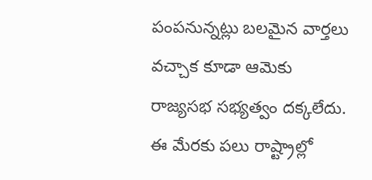పంపనున్నట్లు బలమైన వార్తలు వచ్చాక కూడా ఆమెకు రాజ్యసభ సభ్యత్వం దక్కలేదు. ఈ మేరకు పలు రాష్ట్రాల్లో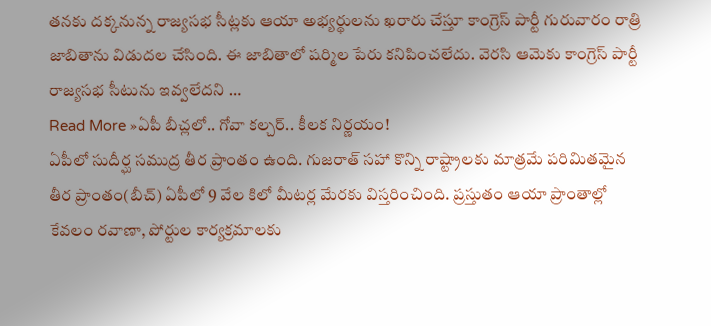తనకు దక్కనున్న రాజ్యసభ సీట్లకు ఆయా అభ్యర్థులను ఖరారు చేస్తూ కాంగ్రెస్ పార్టీ గురువారం రాత్రి జాబితాను విడుదల చేసింది. ఈ జాబితాలో షర్మిల పేరు కనిపించలేదు. వెరసి ఆమెకు కాంగ్రెస్ పార్టీ రాజ్యసభ సీటును ఇవ్వలేదని …
Read More »ఏపీ బీచ్లలో.. గోవా కల్చర్.. కీలక నిర్ణయం!
ఏపీలో సుదీర్ఘ సముద్ర తీర ప్రాంతం ఉంది. గుజరాత్ సహా కొన్ని రాష్ట్రాలకు మాత్రమే పరిమితమైన తీర ప్రాంతం(బీచ్) ఏపీలో 9 వేల కిలో మీటర్ల మేరకు విస్తరించింది. ప్రస్తుతం ఆయా ప్రాంతాల్లో కేవలం రవాణా, పోర్టుల కార్యక్రమాలకు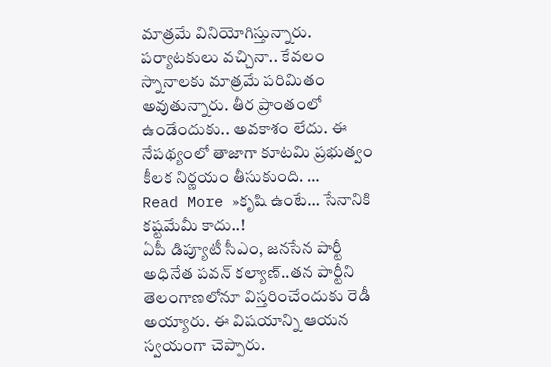మాత్రమే వినియోగిస్తున్నారు. పర్యాటకులు వచ్చినా.. కేవలం స్నానాలకు మాత్రమే పరిమితం అవుతున్నారు. తీర ప్రాంతంలో ఉండేందుకు.. అవకాశం లేదు. ఈ నేపథ్యంలో తాజాగా కూటమి ప్రభుత్వం కీలక నిర్ణయం తీసుకుంది. …
Read More »కృషి ఉంటే… సేనానికి కష్టమేమీ కాదు..!
ఏపీ డిప్యూటీ సీఎం, జనసేన పార్టీ అధినేత పవన్ కల్యాణ్..తన పార్టీని తెలంగాణలోనూ విస్తరించేందుకు రెడీ అయ్యారు. ఈ విషయాన్ని ఆయన స్వయంగా చెప్పారు.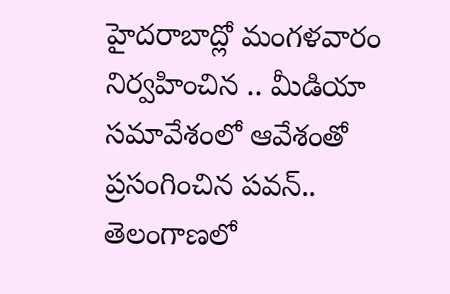హైదరాబాద్లో మంగళవారం నిర్వహించిన .. మీడియా సమావేశంలో ఆవేశంతో ప్రసంగించిన పవన్.. తెలంగాణలో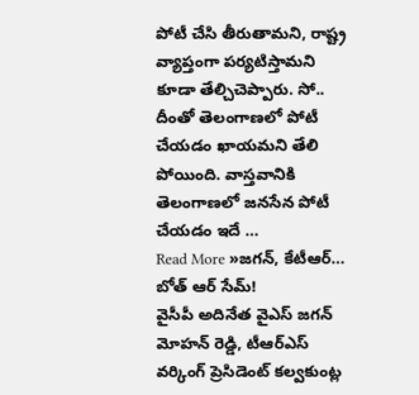పోటీ చేసి తీరుతామని, రాష్ట్ర వ్యాప్తంగా పర్యటిస్తామని కూడా తేల్చిచెప్పారు. సో.. దీంతో తెలంగాణలో పోటీ చేయడం ఖాయమని తేలి పోయింది. వాస్తవానికి తెలంగాణలో జనసేన పోటీ చేయడం ఇదే …
Read More »జగన్, కేటీఆర్… బోత్ ఆర్ సేమ్!
వైసీపీ అదినేత వైఎస్ జగన్ మోహన్ రెడ్డి, టీఆర్ఎస్ వర్కింగ్ ప్రెసిడెంట్ కల్వకుంట్ల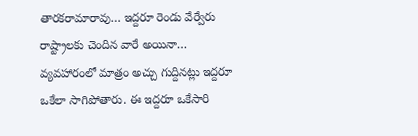తారకరామారావు… ఇద్దరూ రెండు వేర్వేరు రాష్ట్రాలకు చెందిన వారే అయినా… వ్యవహారంలో మాత్రం అచ్చు గుద్దినట్లు ఇద్దరూ ఒకేలా సాగిపోతారు. ఈ ఇద్దరూ ఒకేసారి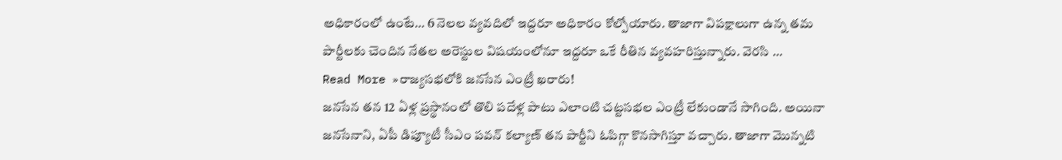అధికారంలో ఉంటే… 6 నెలల వ్యవదిలో ఇద్దరూ అధికారం కోల్పోయారు. తాజాగా విపక్షాలుగా ఉన్న తమ పార్టీలకు చెందిన నేతల అరెస్టుల విషయంలోనూ ఇద్దరూ ఒకే రీతిన వ్యవహరిస్తున్నారు. వెరసి …
Read More »రాజ్యసభలోకి జనసేన ఎంట్రీ ఖరారు!
జనసేన తన 12 ఏళ్ల ప్రస్థానంలో తొలి పదేళ్ల పాటు ఎలాంటి చట్టసభల ఎంట్రీ లేకుండానే సాగింది. అయినా జనసేనాని, ఏపీ డిప్యూటీ సీఎం పవన్ కల్యాణ్ తన పార్టీని ఓపిగ్గా కొనసాగిస్తూ వచ్చారు. తాజాగా మొన్నటి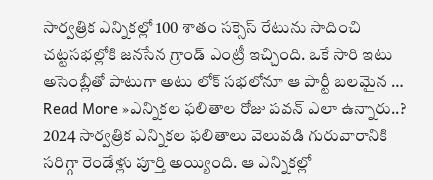సార్వత్రిక ఎన్నికల్లో 100 శాతం సక్సెస్ రేటును సాదించి చట్టసభల్లోకి జనసేన గ్రాండ్ ఎంట్రీ ఇచ్చింది. ఒకే సారి ఇటు అసెంబ్లీతో పాటుగా అటు లోక్ సభలోనూ ఆ పార్టీ బలమైన …
Read More »ఎన్నికల ఫలితాల రోజు పవన్ ఎలా ఉన్నారు..?
2024 సార్వత్రిక ఎన్నికల ఫలితాలు వెలువడి గురువారానికి సరిగ్గా రెండేళ్లు పూర్తి అయ్యింది. ఆ ఎన్నికల్లో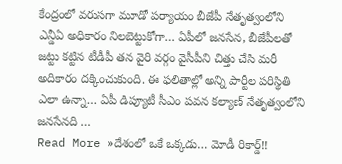కేంద్రంలో వరుసగా మూడో పర్యాయం బీజేపీ నేతృత్వంలోని ఎన్డీఏ అధికారం నిలబెట్టుకోగా… ఏపీలో జనసేన, బీజేపీలతో జట్టు కట్టిన టీడీపీ తన వైరి వర్గం వైసీపీని చిత్తు చేసి మరీ అదికారం దక్కించుకుంది. ఈ ఫలితాల్లో అన్ని పార్టీల పరిస్థితి ఎలా ఉన్నా… ఏపీ డిప్యూటీ సీఎం పవన కల్యాణ్ నేతృత్వంలోని జనసేనది …
Read More »దేశంలో ఒకే ఒక్కడు… మోడీ రికార్డ్!!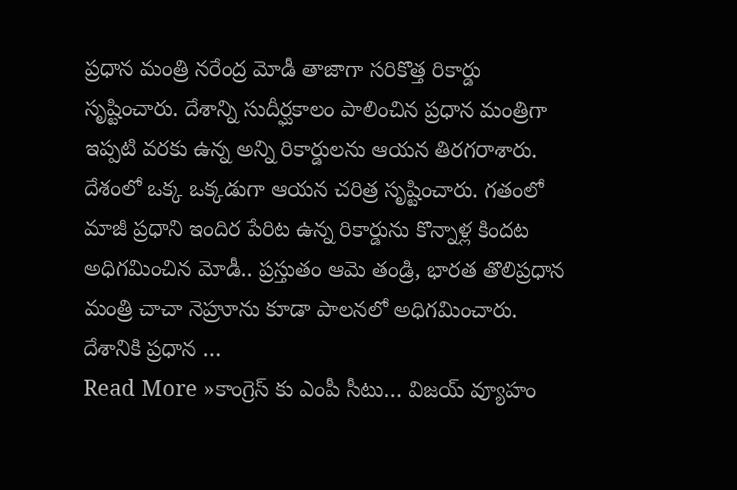ప్రధాన మంత్రి నరేంద్ర మోడీ తాజాగా సరికొత్త రికార్డు సృష్టించారు. దేశాన్ని సుదీర్ఘకాలం పాలించిన ప్రధాన మంత్రిగా ఇప్పటి వరకు ఉన్న అన్ని రికార్డులను ఆయన తిరగరాశారు. దేశంలో ఒక్క ఒక్కడుగా ఆయన చరిత్ర సృష్టించారు. గతంలో మాజీ ప్రధాని ఇందిర పేరిట ఉన్న రికార్డును కొన్నాళ్ల కిందట అధిగమించిన మోడీ.. ప్రస్తుతం ఆమె తండ్రి, భారత తొలిప్రధాన మంత్రి చాచా నెహ్రూను కూడా పాలనలో అధిగమించారు. దేశానికి ప్రధాన …
Read More »కాంగ్రెస్ కు ఎంపీ సీటు… విజయ్ వ్యూహం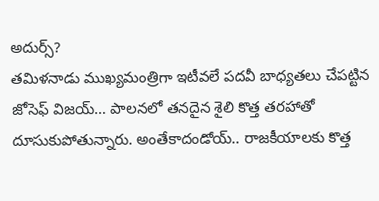అదుర్స్?
తమిళనాడు ముఖ్యమంత్రిగా ఇటీవలే పదవీ బాధ్యతలు చేపట్టిన జోసెఫ్ విజయ్… పాలనలో తనదైన శైలి కొత్త తరహాతో దూసుకుపోతున్నారు. అంతేకాదండోయ్.. రాజకీయాలకు కొత్త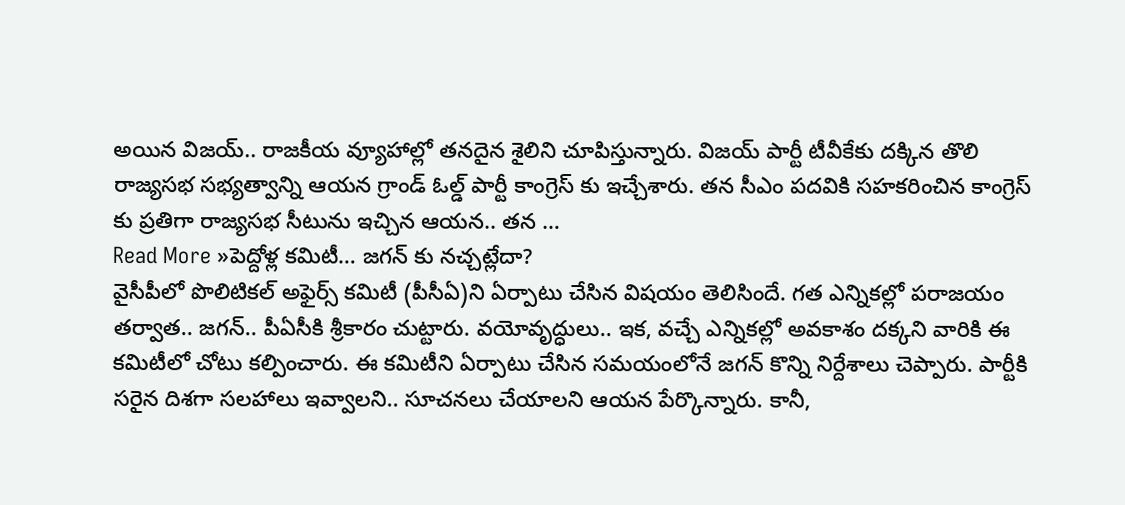అయిన విజయ్.. రాజకీయ వ్యూహాల్లో తనదైన శైలిని చూపిస్తున్నారు. విజయ్ పార్టీ టీవీకేకు దక్కిన తొలి రాజ్యసభ సభ్యత్వాన్ని ఆయన గ్రాండ్ ఓల్డ్ పార్టీ కాంగ్రెస్ కు ఇచ్చేశారు. తన సీఎం పదవికి సహకరించిన కాంగ్రెస్ కు ప్రతిగా రాజ్యసభ సీటును ఇచ్చిన ఆయన.. తన …
Read More »పెద్దోళ్ల కమిటీ… జగన్ కు నచ్చట్లేదా?
వైసీపీలో పొలిటికల్ అఫైర్స్ కమిటీ (పీసీఏ)ని ఏర్పాటు చేసిన విషయం తెలిసిందే. గత ఎన్నికల్లో పరాజయం తర్వాత.. జగన్.. పీఏసీకి శ్రీకారం చుట్టారు. వయోవృద్ధులు.. ఇక, వచ్చే ఎన్నికల్లో అవకాశం దక్కని వారికి ఈ కమిటీలో చోటు కల్పించారు. ఈ కమిటీని ఏర్పాటు చేసిన సమయంలోనే జగన్ కొన్ని నిర్దేశాలు చెప్పారు. పార్టీకి సరైన దిశగా సలహాలు ఇవ్వాలని.. సూచనలు చేయాలని ఆయన పేర్కొన్నారు. కానీ,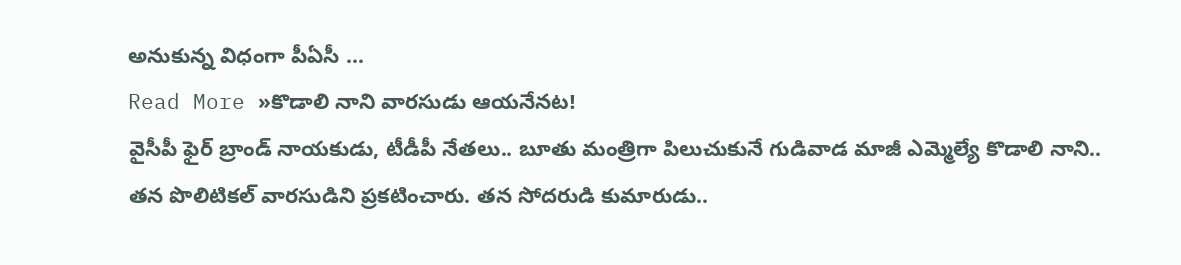అనుకున్న విధంగా పీఏసీ …
Read More »కొడాలి నాని వారసుడు ఆయనేనట!
వైసీపీ ఫైర్ బ్రాండ్ నాయకుడు, టీడీపీ నేతలు.. బూతు మంత్రిగా పిలుచుకునే గుడివాడ మాజీ ఎమ్మెల్యే కొడాలి నాని.. తన పొలిటికల్ వారసుడిని ప్రకటించారు. తన సోదరుడి కుమారుడు..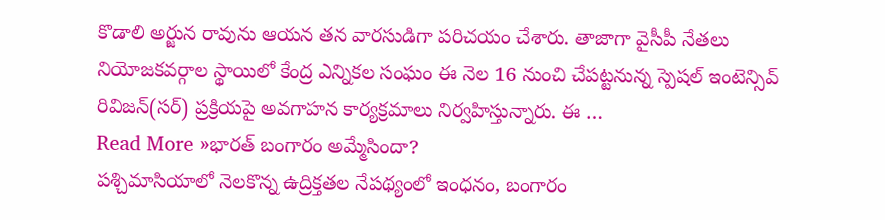కొడాలి అర్జున రావును ఆయన తన వారసుడిగా పరిచయం చేశారు. తాజాగా వైసీపీ నేతలు నియోజకవర్గాల స్థాయిలో కేంద్ర ఎన్నికల సంఘం ఈ నెల 16 నుంచి చేపట్టనున్న స్పెషల్ ఇంటెన్సివ్ రివిజన్(సర్) ప్రక్రియపై అవగాహన కార్యక్రమాలు నిర్వహిస్తున్నారు. ఈ …
Read More »భారత్ బంగారం అమ్మేసిందా?
పశ్చిమాసియాలో నెలకొన్న ఉద్రిక్తతల నేపథ్యంలో ఇంధనం, బంగారం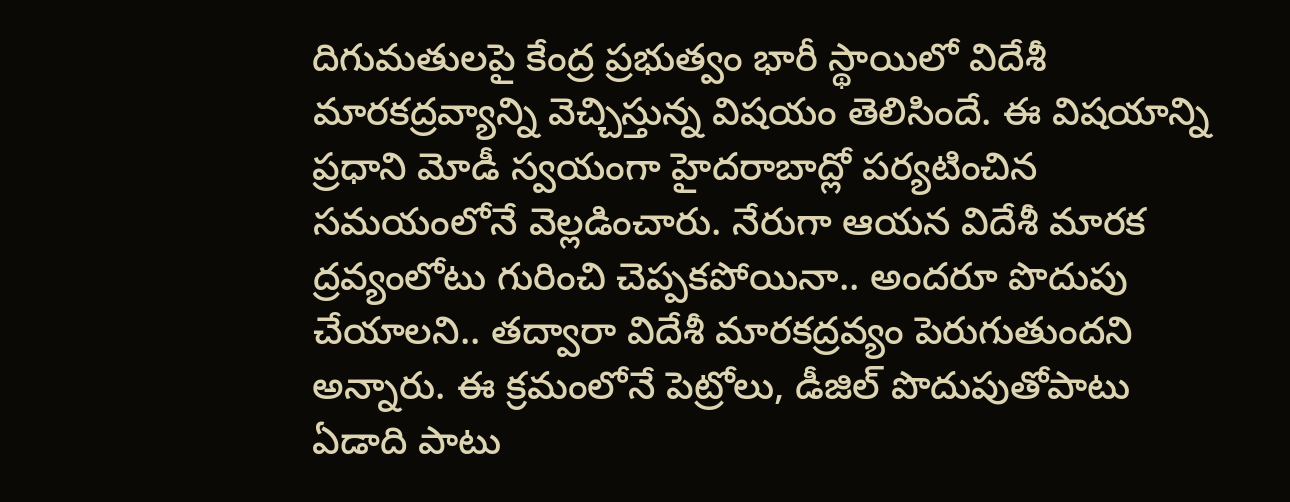దిగుమతులపై కేంద్ర ప్రభుత్వం భారీ స్థాయిలో విదేశీ మారకద్రవ్యాన్ని వెచ్చిస్తున్న విషయం తెలిసిందే. ఈ విషయాన్ని ప్రధాని మోడీ స్వయంగా హైదరాబాద్లో పర్యటించిన సమయంలోనే వెల్లడించారు. నేరుగా ఆయన విదేశీ మారక ద్రవ్యంలోటు గురించి చెప్పకపోయినా.. అందరూ పొదుపు చేయాలని.. తద్వారా విదేశీ మారకద్రవ్యం పెరుగుతుందని అన్నారు. ఈ క్రమంలోనే పెట్రోలు, డీజిల్ పొదుపుతోపాటు ఏడాది పాటు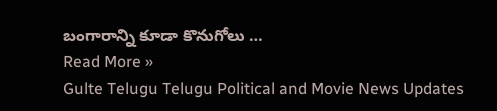బంగారాన్ని కూడా కొనుగోలు …
Read More »
Gulte Telugu Telugu Political and Movie News Updates